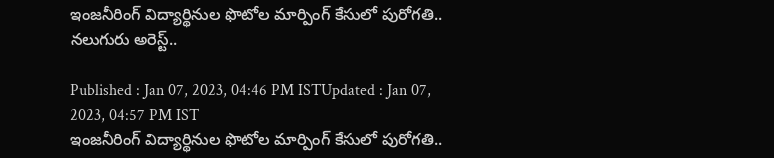ఇంజనీరింగ్ విద్యార్థినుల ఫొటోల మార్పింగ్ కేసులో పురోగతి.. నలుగురు అరెస్ట్..

Published : Jan 07, 2023, 04:46 PM ISTUpdated : Jan 07, 2023, 04:57 PM IST
ఇంజనీరింగ్ విద్యార్థినుల ఫొటోల మార్పింగ్ కేసులో పురోగతి..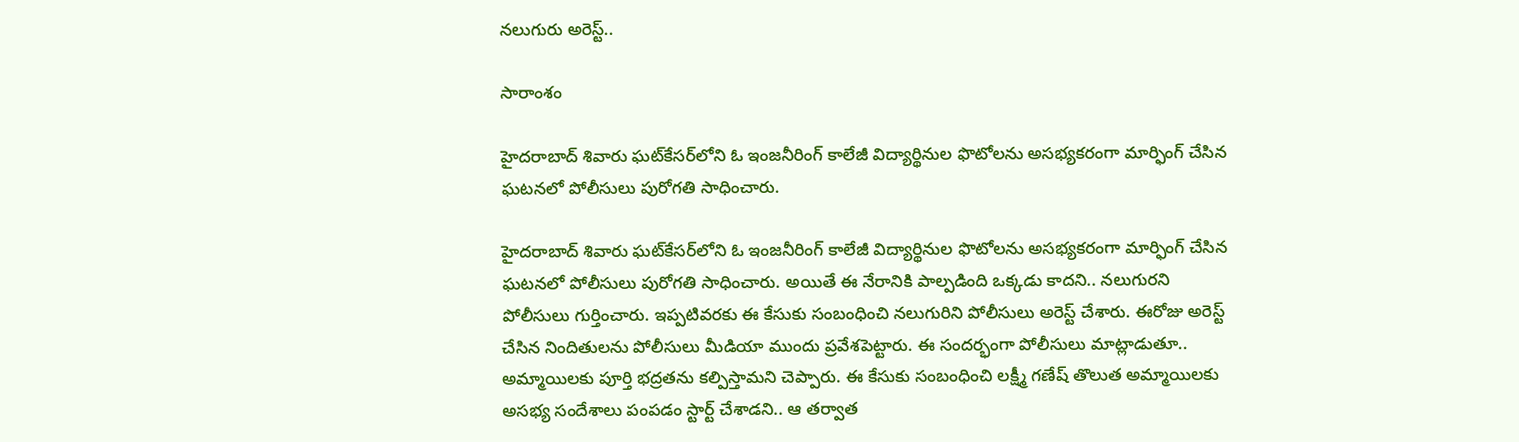నలుగురు అరెస్ట్..

సారాంశం

హైదరాబాద్‌ శివారు ఘట్‌కేసర్‌లోని ఓ ఇంజనీరింగ్ కాలేజీ విద్యార్థినుల ఫొటోలను అసభ్యకరంగా మార్ఫింగ్ చేసిన ఘటనలో పోలీసులు పురోగతి సాధించారు.

హైదరాబాద్‌ శివారు ఘట్‌కేసర్‌లోని ఓ ఇంజనీరింగ్ కాలేజీ విద్యార్థినుల ఫొటోలను అసభ్యకరంగా మార్ఫింగ్ చేసిన ఘటనలో పోలీసులు పురోగతి సాధించారు. అయితే ఈ నేరానికి పాల్పడింది ఒక్కడు కాదని.. నలుగురని పోలీసులు గుర్తించారు. ఇప్పటివరకు ఈ కేసుకు సంబంధించి నలుగురిని పోలీసులు అరెస్ట్ చేశారు. ఈరోజు అరెస్ట్ చేసిన నిందితులను పోలీసులు మీడియా ముందు ప్రవేశపెట్టారు. ఈ సందర్భంగా పోలీసులు మాట్లాడుతూ.. అమ్మాయిలకు పూర్తి భద్రతను కల్పిస్తామని చెప్పారు. ఈ కేసుకు సంబంధించి లక్ష్మీ గణేష్ తొలుత అమ్మాయిలకు అసభ్య సందేశాలు పంపడం స్టార్ట్ చేశాడని.. ఆ తర్వాత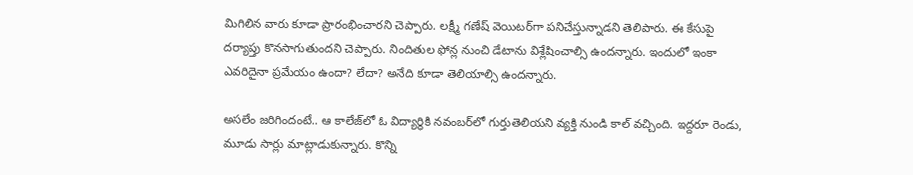మిగిలిన వారు కూడా ప్రారంభించారని చెప్పారు. లక్ష్మీ గణేష్ వెయిటర్‌గా పనిచేస్తున్నాడని తెలిపారు. ఈ కేసుపై దర్యాప్తు కొనసాగుతుందని చెప్పారు. నిందితుల ఫోన్ల నుంచి డేటాను విశ్లేషించాల్సి ఉందన్నారు. ఇందులో ఇంకా ఎవరిదైనా ప్రమేయం ఉందా? లేదా? అనేది కూడా తెలియాల్సి ఉందన్నారు.

అసలేం జరిగిందంటే.. ఆ కాలేజ్‌లో ఓ విద్యార్థికి నవంబర్‌లో గుర్తుతెలియని వ్యక్తి నుండి కాల్ వచ్చింది. ఇద్దరూ రెండు, మూడు సార్లు మాట్లాడుకున్నారు. కొన్ని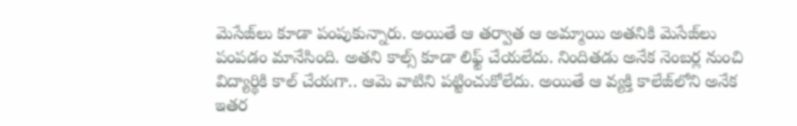మెసేజ్‌లు కూడా పంపుకున్నారు. అయితే ఆ తర్వాత ఆ అమ్మాయి అతనికి మెసేజ్‌లు పంపడం మానేసింది. అతని కాల్స్ కూడా లిఫ్ట్ చేయలేదు. నిందితడు అనేక నెంబర్ల నుంచి విద్యార్థికి కాల్ చేయగా.. ఆమె వాటిని పట్టించుకోలేదు. అయితే ఆ వ్యక్తి కాలేజ్‌లోని అనేక ఇతర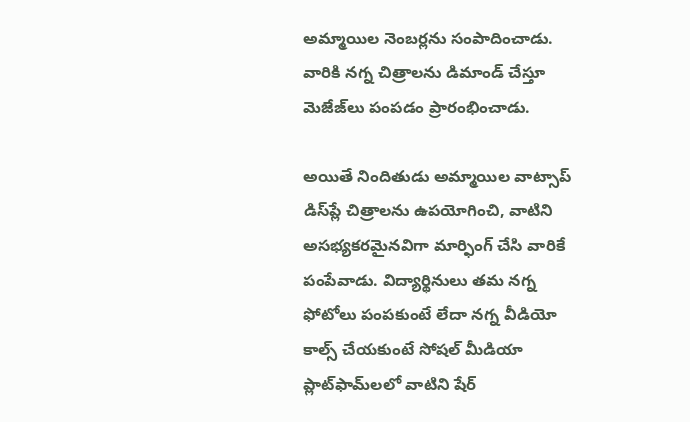అమ్మాయిల నెంబర్లను సంపాదించాడు. వారికి నగ్న చిత్రాలను డిమాండ్ చేస్తూ మెజేజ్‌లు పంపడం ప్రారంభించాడు.

అయితే నిందితుడు అమ్మాయిల వాట్సాప్ డిస్‌ప్లే చిత్రాలను ఉపయోగించి, వాటిని అసభ్యకరమైనవిగా మార్ఫింగ్ చేసి వారికే పంపేవాడు. విద్యార్థినులు తమ నగ్న ఫోటోలు పంపకుంటే లేదా నగ్న వీడియో కాల్స్ చేయకుంటే సోషల్ మీడియా ప్లాట్‌ఫామ్‌లలో వాటిని షేర్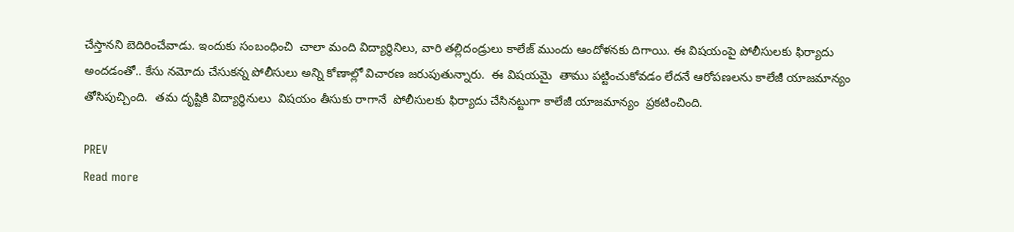చేస్తానని బెదిరించేవాడు. ఇందుకు సంబంధించి  చాలా మంది విద్యార్థినిలు, వారి తల్లిదండ్రులు కాలేజ్ ముందు ఆందోళనకు దిగాయి. ఈ విషయంపై పోలీసులకు ఫిర్యాదు అందడంతో.. కేసు నమోదు చేసుకన్న పోలీసులు అన్ని కోణాల్లో విచారణ జరుపుతున్నారు.  ఈ విషయమై  తాము పట్టించుకోవడం లేదనే ఆరోపణలను కాలేజీ యాజమాన్యం తోసిపుచ్చింది.  తమ దృష్టికి విద్యార్ధినులు  విషయం తీసుకు రాగానే  పోలీసులకు ఫిర్యాదు చేసినట్టుగా కాలేజీ యాజమాన్యం  ప్రకటించింది.

PREV
Read more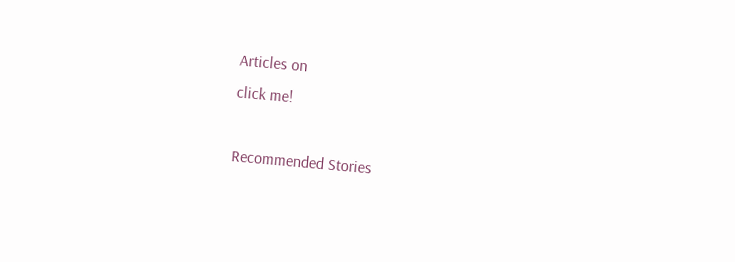Articles on
click me!

Recommended Stories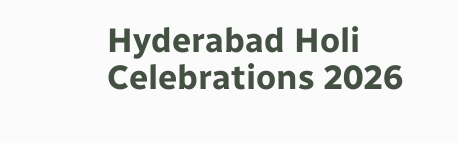Hyderabad Holi Celebrations 2026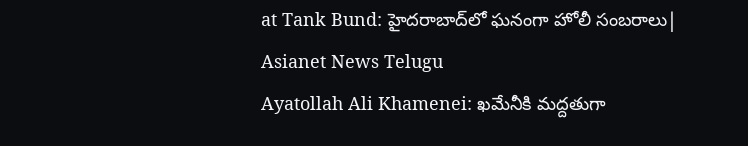at Tank Bund: హైదరాబాద్‌లో ఘనంగా హోలీ సంబరాలు| Asianet News Telugu
Ayatollah Ali Khamenei: ఖమేనీకి మద్దతుగా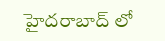హైదరాబాద్ లో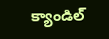క్యాండిల్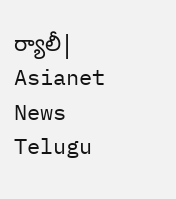ర్యాలీ| Asianet News Telugu